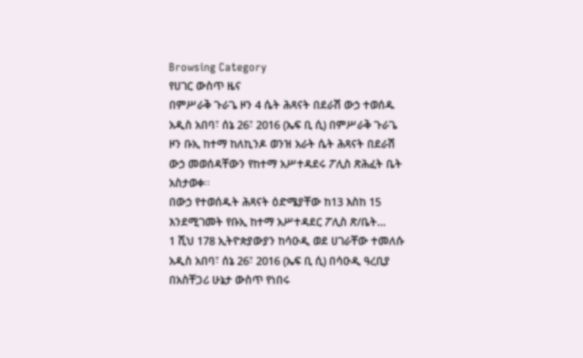Browsing Category
የሀገር ውስጥ ዜና
በምሥራቅ ጉራጌ ዞን 4 ሴት ሕጻናት በደራሽ ውኃ ተወሰዱ
አዲስ አበባ፣ ሰኔ 26፣ 2016 (ኤፍ ቢ ሲ) በምሥራቅ ጉራጌ ዞን ቡኢ ከተማ ከለኪንዶ ወንዝ አራት ሴት ሕጻናት በደራሽ ውኃ መወሰዳቸውን የከተማ አሥተዳደሩ ፖሊስ ጽሕፈት ቤት አስታወቀ፡፡
በውኃ የተወሰዱት ሕጻናት ዕድሜያቸው ከ13 እስከ 15 እንደሚገመት የቡኢ ከተማ አሥተዳደር ፖሊስ ጽ/ቤት…
1 ሺህ 178 ኢትዮጵያውያን ከሳዑዲ ወደ ሀገራቸው ተመለሱ
አዲስ አበባ፣ ሰኔ 26፣ 2016 (ኤፍ ቢ ሲ) በሳዑዲ ዓረቢያ በአስቸጋሪ ሁኔታ ውስጥ የነበሩ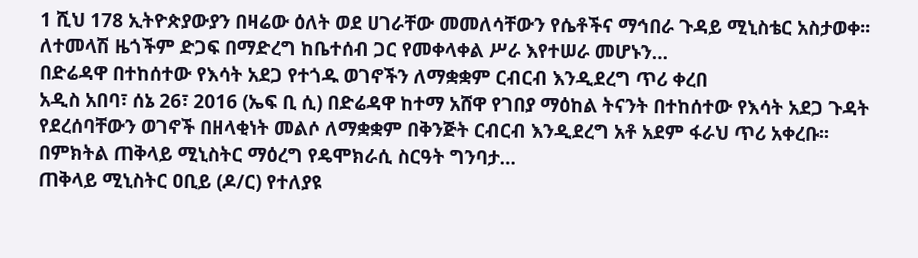1 ሺህ 178 ኢትዮጵያውያን በዛሬው ዕለት ወደ ሀገራቸው መመለሳቸውን የሴቶችና ማኅበራ ጉዳይ ሚኒስቴር አስታወቀ፡፡
ለተመላሽ ዜጎችም ድጋፍ በማድረግ ከቤተሰብ ጋር የመቀላቀል ሥራ እየተሠራ መሆኑን…
በድሬዳዋ በተከሰተው የእሳት አደጋ የተጎዱ ወገኖችን ለማቋቋም ርብርብ እንዲደረግ ጥሪ ቀረበ
አዲስ አበባ፣ ሰኔ 26፣ 2016 (ኤፍ ቢ ሲ) በድሬዳዋ ከተማ አሸዋ የገበያ ማዕከል ትናንት በተከሰተው የእሳት አደጋ ጉዳት የደረሰባቸውን ወገኖች በዘላቂነት መልሶ ለማቋቋም በቅንጅት ርብርብ እንዲደረግ አቶ አደም ፋራህ ጥሪ አቀረቡ፡፡
በምክትል ጠቅላይ ሚኒስትር ማዕረግ የዴሞክራሲ ስርዓት ግንባታ…
ጠቅላይ ሚኒስትር ዐቢይ (ዶ/ር) የተለያዩ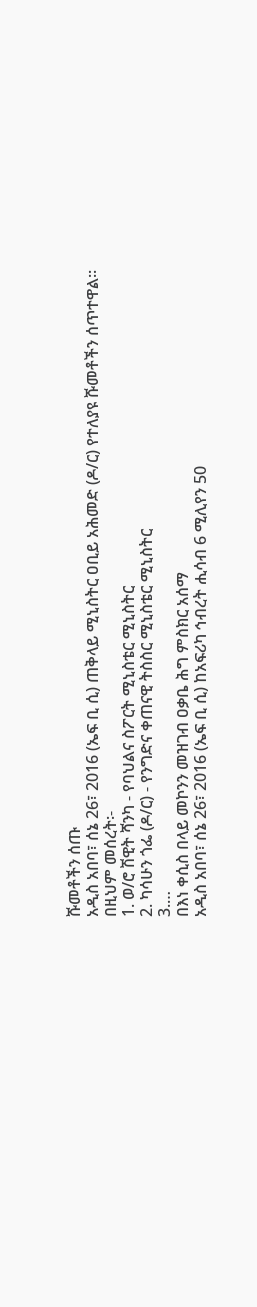ሹመቶችን ሰጡ
አዲስ አበባ፣ ሰኔ 26፣ 2016 (ኤፍ ቢ ሲ) ጠቅላይ ሚኒስትር ዐቢይ አሕመድ (ዶ/ር) የተለያዩ ሹመቶችን ሰጥተዋል፡፡
በዚህም መሰረት፡-
1. ወ/ሮ ሽዊት ሻንካ - የባህልና ስፖርት ሚኒስቴር ሚኒስትር
2. ካሳሁን ጎፌ (ዶ/ር) - የንግድና ቀጠናዊ ትስስር ሚኒስቴር ሚኒስትር
3.…
በእነ ቀሲስ በላይ መኮንን መዝገብ ዐቃቤ ሕግ ምስክር አሰማ
አዲስ አበባ፣ ሰኔ 26፣ 2016 (ኤፍ ቢ ሲ) ከአፍሪካ ኅብረት ሒሳብ 6 ሚሊየን 50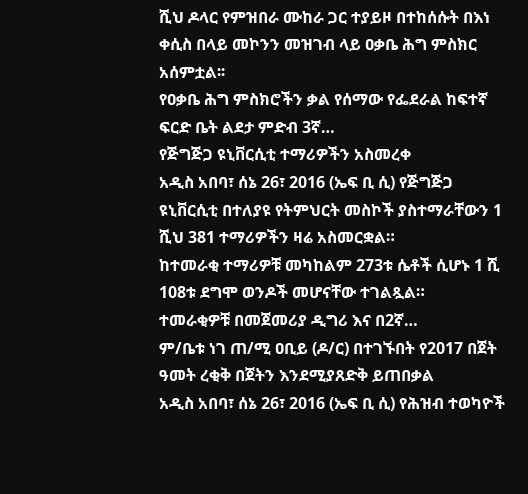ሺህ ዶላር የምዝበራ ሙከራ ጋር ተያይዞ በተከሰሱት በእነ ቀሲስ በላይ መኮንን መዝገብ ላይ ዐቃቤ ሕግ ምስክር አሰምቷል፡፡
የዐቃቤ ሕግ ምስክሮችን ቃል የሰማው የፌደራል ከፍተኛ ፍርድ ቤት ልደታ ምድብ 3ኛ…
የጅግጅጋ ዩኒቨርሲቲ ተማሪዎችን አስመረቀ
አዲስ አበባ፣ ሰኔ 26፣ 2016 (ኤፍ ቢ ሲ) የጅግጅጋ ዩኒቨርሲቲ በተለያዩ የትምህርት መስኮች ያስተማራቸውን 1 ሺህ 381 ተማሪዎችን ዛሬ አስመርቋል።
ከተመራቂ ተማሪዎቹ መካከልም 273ቱ ሴቶች ሲሆኑ 1 ሺ 108ቱ ደግሞ ወንዶች መሆናቸው ተገልጿል።
ተመራቂዎቹ በመጀመሪያ ዲግሪ እና በ2ኛ…
ም/ቤቱ ነገ ጠ/ሚ ዐቢይ (ዶ/ር) በተገኙበት የ2017 በጀት ዓመት ረቂቅ በጀትን እንደሚያጸድቅ ይጠበቃል
አዲስ አበባ፣ ሰኔ 26፣ 2016 (ኤፍ ቢ ሲ) የሕዝብ ተወካዮች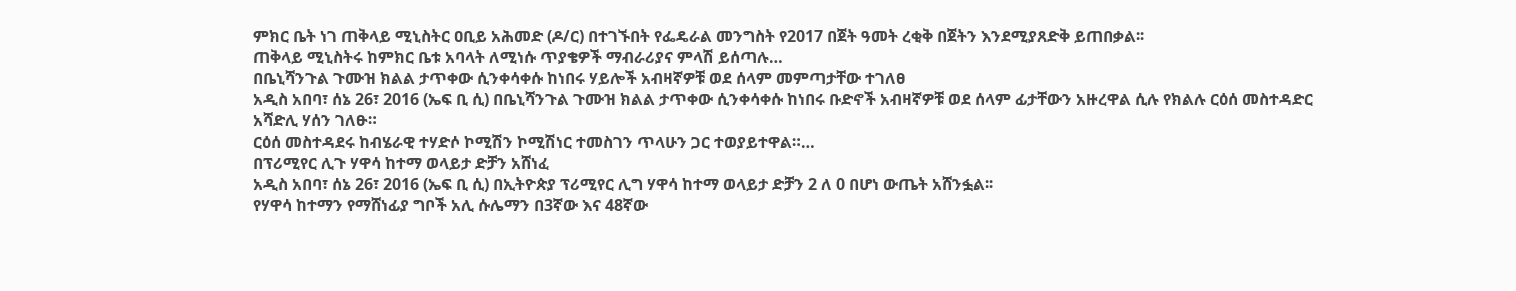ምክር ቤት ነገ ጠቅላይ ሚኒስትር ዐቢይ አሕመድ (ዶ/ር) በተገኙበት የፌዴራል መንግስት የ2017 በጀት ዓመት ረቂቅ በጀትን እንደሚያጸድቅ ይጠበቃል፡፡
ጠቅላይ ሚኒስትሩ ከምክር ቤቱ አባላት ለሚነሱ ጥያቄዎች ማብራሪያና ምላሽ ይሰጣሉ…
በቤኒሻንጉል ጉሙዝ ክልል ታጥቀው ሲንቀሳቀሱ ከነበሩ ሃይሎች አብዛኛዎቹ ወደ ሰላም መምጣታቸው ተገለፀ
አዲስ አበባ፣ ሰኔ 26፣ 2016 (ኤፍ ቢ ሲ) በቤኒሻንጉል ጉሙዝ ክልል ታጥቀው ሲንቀሳቀሱ ከነበሩ ቡድኖች አብዛኛዎቹ ወደ ሰላም ፊታቸውን አዙረዋል ሲሉ የክልሉ ርዕሰ መስተዳድር አሻድሊ ሃሰን ገለፁ።
ርዕሰ መስተዳደሩ ከብሄራዊ ተሃድሶ ኮሚሽን ኮሚሽነር ተመስገን ጥላሁን ጋር ተወያይተዋል።…
በፕሪሚየር ሊጉ ሃዋሳ ከተማ ወላይታ ድቻን አሸነፈ
አዲስ አበባ፣ ሰኔ 26፣ 2016 (ኤፍ ቢ ሲ) በኢትዮጵያ ፕሪሚየር ሊግ ሃዋሳ ከተማ ወላይታ ድቻን 2 ለ 0 በሆነ ውጤት አሸንፏል፡፡
የሃዋሳ ከተማን የማሸነፊያ ግቦች አሊ ሱሌማን በ3ኛው እና 48ኛው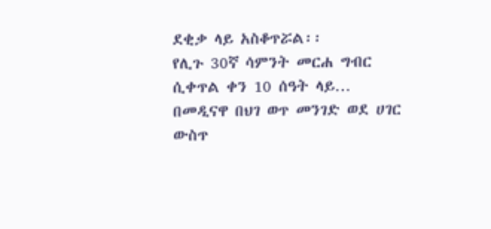ደቂቃ ላይ አስቆጥሯል፡፡
የሊጉ 30ኛ ሳምንት መርሐ ግብር ሲቀጥል ቀን 10 ሰዓት ላይ…
በመዲናዋ በህገ ወጥ መንገድ ወደ ሀገር ውስጥ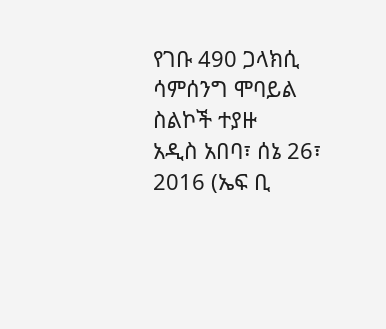የገቡ 490 ጋላክሲ ሳምሰንግ ሞባይል ስልኮች ተያዙ
አዲስ አበባ፣ ሰኔ 26፣ 2016 (ኤፍ ቢ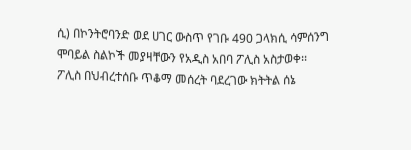ሲ) በኮንትሮባንድ ወደ ሀገር ውስጥ የገቡ 490 ጋላክሲ ሳምሰንግ ሞባይል ስልኮች መያዛቸውን የአዲስ አበባ ፖሊስ አስታወቀ፡፡
ፖሊስ በህብረተሰቡ ጥቆማ መሰረት ባደረገው ክትትል ሰኔ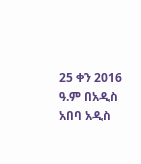25 ቀን 2016 ዓ.ም በአዲስ አበባ አዲስ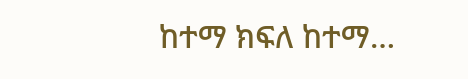ከተማ ክፍለ ከተማ…